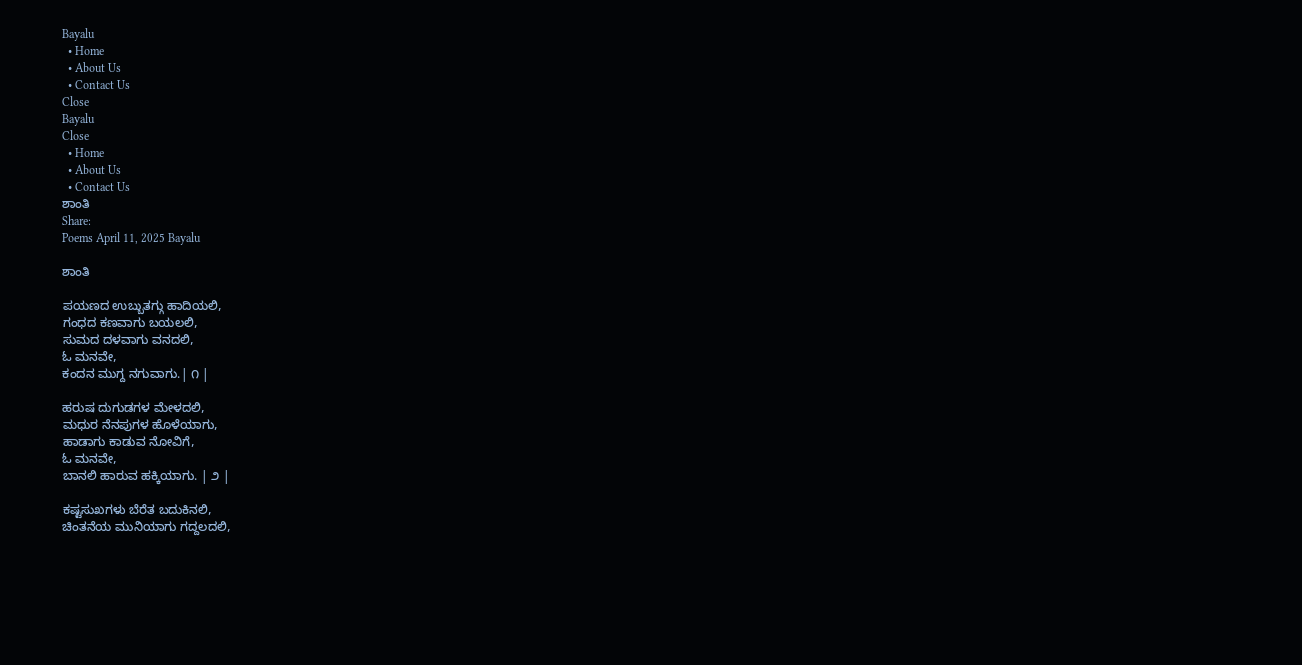Bayalu
  • Home
  • About Us
  • Contact Us
Close
Bayalu
Close
  • Home
  • About Us
  • Contact Us
ಶಾಂತಿ
Share:
Poems April 11, 2025 Bayalu

ಶಾಂತಿ

ಪಯಣದ ಉಬ್ಬುತಗ್ಗು ಹಾದಿಯಲಿ,
ಗಂಧದ ಕಣವಾಗು ಬಯಲಲಿ,
ಸುಮದ ದಳವಾಗು ವನದಲಿ,
ಓ ಮನವೇ,
ಕಂದನ ಮುಗ್ದ ನಗುವಾಗು.| ೧ |

ಹರುಷ ದುಗುಡಗಳ ಮೇಳದಲಿ,
ಮಧುರ ನೆನಪುಗಳ ಹೊಳೆಯಾಗು,
ಹಾಡಾಗು ಕಾಡುವ ನೋವಿಗೆ,
ಓ ಮನವೇ,
ಬಾನಲಿ ಹಾರುವ ಹಕ್ಕಿಯಾಗು. | ೨ |

ಕಷ್ಟಸುಖಗಳು ಬೆರೆತ ಬದುಕಿನಲಿ,
ಚಿಂತನೆಯ ಮುನಿಯಾಗು ಗದ್ದಲದಲಿ,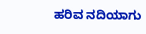ಹರಿವ ನದಿಯಾಗು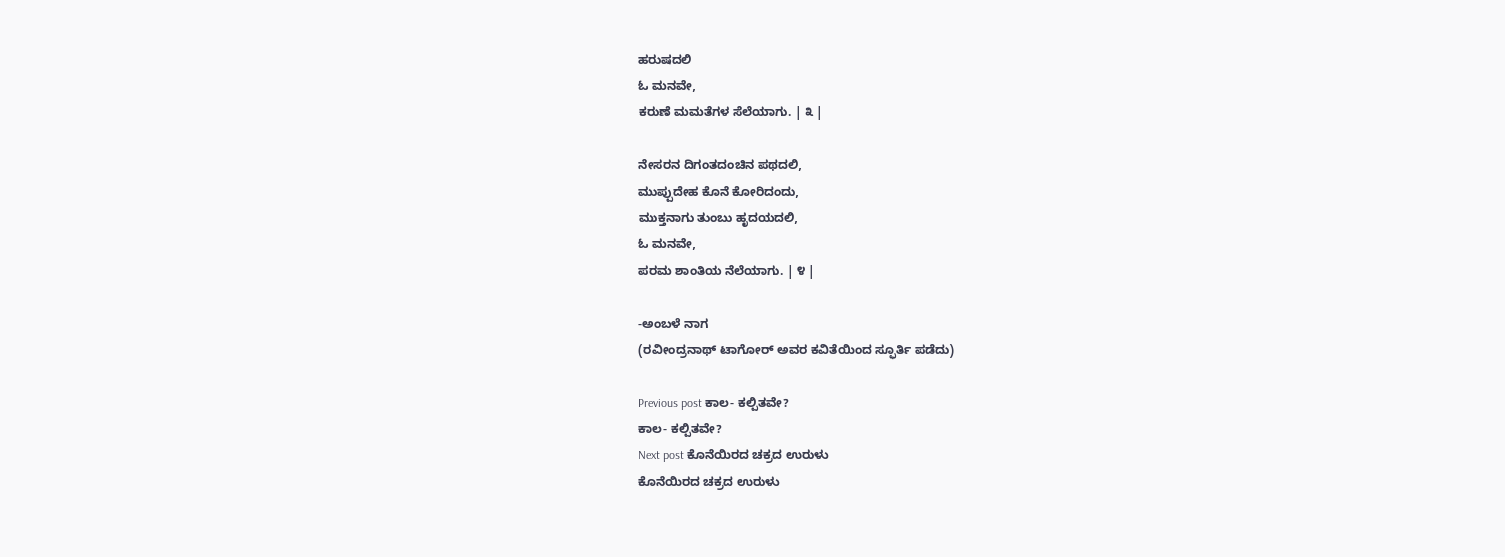ಹರುಷದಲಿ
ಓ ಮನವೇ,
ಕರುಣೆ ಮಮತೆಗಳ ಸೆಲೆಯಾಗು. | ೩ |

ನೇಸರನ ದಿಗಂತದಂಚಿನ ಪಥದಲಿ,
ಮುಪ್ಪುದೇಹ ಕೊನೆ ಕೋರಿದಂದು,
ಮುಕ್ತನಾಗು ತುಂಬು ಹೃದಯದಲಿ,
ಓ ಮನವೇ,
ಪರಮ ಶಾಂತಿಯ ನೆಲೆಯಾಗು. | ೪ |

-ಅಂಬಳೆ ನಾಗ
(ರವೀಂದ್ರನಾಥ್ ಟಾಗೋರ್ ಅವರ ಕವಿತೆಯಿಂದ ಸ್ಫೂರ್ತಿ ಪಡೆದು)

Previous post ಕಾಲ- ಕಲ್ಪಿತವೇ?
ಕಾಲ- ಕಲ್ಪಿತವೇ?
Next post ಕೊನೆಯಿರದ ಚಕ್ರದ ಉರುಳು
ಕೊನೆಯಿರದ ಚಕ್ರದ ಉರುಳು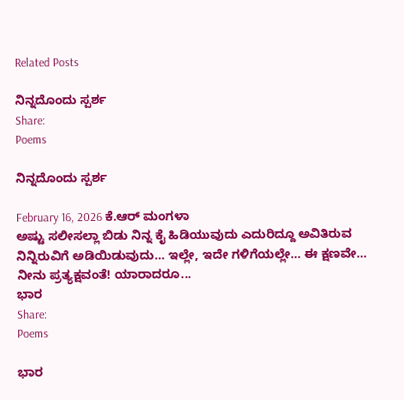Related Posts

ನಿನ್ನದೊಂದು ಸ್ಪರ್ಶ
Share:
Poems

ನಿನ್ನದೊಂದು ಸ್ಪರ್ಶ

February 16, 2026 ಕೆ.ಆರ್ ಮಂಗಳಾ
ಅಷ್ಟು ಸಲೀಸಲ್ಲಾ ಬಿಡು ನಿನ್ನ ಕೈ ಹಿಡಿಯುವುದು ಎದುರಿದ್ದೂ ಅವಿತಿರುವ ನಿನ್ನಿರುವಿಗೆ ಅಡಿಯಿಡುವುದು… ಇಲ್ಲೇ, ಇದೇ ಗಳಿಗೆಯಲ್ಲೇ… ಈ ಕ್ಷಣವೇ… ನೀನು ಪ್ರತ್ಯಕ್ಷವಂತೆ! ಯಾರಾದರೂ...
ಭಾರ
Share:
Poems

ಭಾರ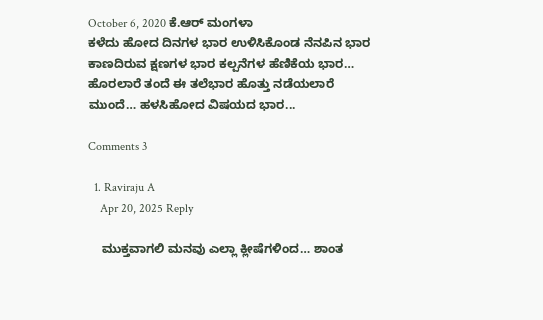October 6, 2020 ಕೆ.ಆರ್ ಮಂಗಳಾ
ಕಳೆದು ಹೋದ ದಿನಗಳ ಭಾರ ಉಳಿಸಿಕೊಂಡ ನೆನಪಿನ ಭಾರ ಕಾಣದಿರುವ ಕ್ಷಣಗಳ ಭಾರ ಕಲ್ಪನೆಗಳ ಹೆಣಿಕೆಯ ಭಾರ… ಹೊರಲಾರೆ ತಂದೆ ಈ ತಲೆಭಾರ ಹೊತ್ತು ನಡೆಯಲಾರೆ ಮುಂದೆ… ಹಳಸಿಹೋದ ವಿಷಯದ ಭಾರ...

Comments 3

  1. Raviraju A
    Apr 20, 2025 Reply

    ಮುಕ್ತವಾಗಲಿ ಮನವು ಎಲ್ಲಾ ಕ್ಲೀಷೆಗಳಿಂದ… ಶಾಂತ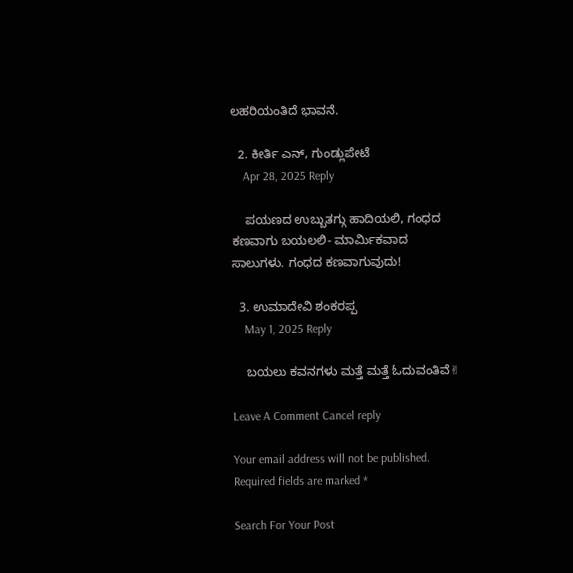ಲಹರಿಯಂತಿದೆ ಭಾವನೆ.

  2. ಕೀರ್ತಿ ಎನ್, ಗುಂಡ್ಲುಪೇಟೆ
    Apr 28, 2025 Reply

    ಪಯಣದ ಉಬ್ಬುತಗ್ಗು ಹಾದಿಯಲಿ, ಗಂಧದ ಕಣವಾಗು ಬಯಲಲಿ- ಮಾರ್ಮಿಕವಾದ ಸಾಲುಗಳು. ಗಂಧದ ಕಣವಾಗುವುದು!

  3. ಉಮಾದೇವಿ ಶಂಕರಪ್ಪ
    May 1, 2025 Reply

    ಬಯಲು ಕವನಗಳು ಮತ್ತೆ ಮತ್ತೆ ಓದುವಂತಿವೆ✌

Leave A Comment Cancel reply

Your email address will not be published. Required fields are marked *

Search For Your Post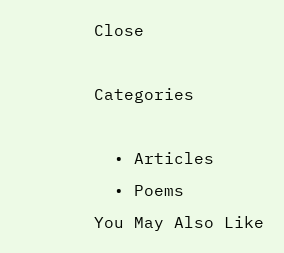Close

Categories

  • Articles
  • Poems
You May Also Like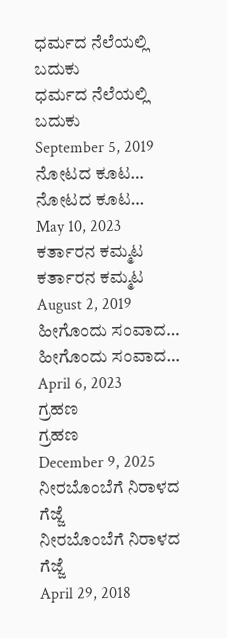ಧರ್ಮದ ನೆಲೆಯಲ್ಲಿ ಬದುಕು
ಧರ್ಮದ ನೆಲೆಯಲ್ಲಿ ಬದುಕು
September 5, 2019
ನೋಟದ ಕೂಟ…
ನೋಟದ ಕೂಟ…
May 10, 2023
ಕರ್ತಾರನ ಕಮ್ಮಟ
ಕರ್ತಾರನ ಕಮ್ಮಟ
August 2, 2019
ಹೀಗೊಂದು ಸಂವಾದ…
ಹೀಗೊಂದು ಸಂವಾದ…
April 6, 2023
ಗ್ರಹಣ
ಗ್ರಹಣ
December 9, 2025
ನೀರಬೊಂಬೆಗೆ ನಿರಾಳದ ಗೆಜ್ಜೆ
ನೀರಬೊಂಬೆಗೆ ನಿರಾಳದ ಗೆಜ್ಜೆ
April 29, 2018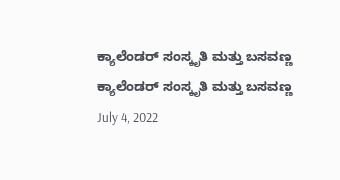ಕ್ಯಾಲೆಂಡರ್ ಸಂಸ್ಕೃತಿ ಮತ್ತು ಬಸವಣ್ಣ
ಕ್ಯಾಲೆಂಡರ್ ಸಂಸ್ಕೃತಿ ಮತ್ತು ಬಸವಣ್ಣ
July 4, 2022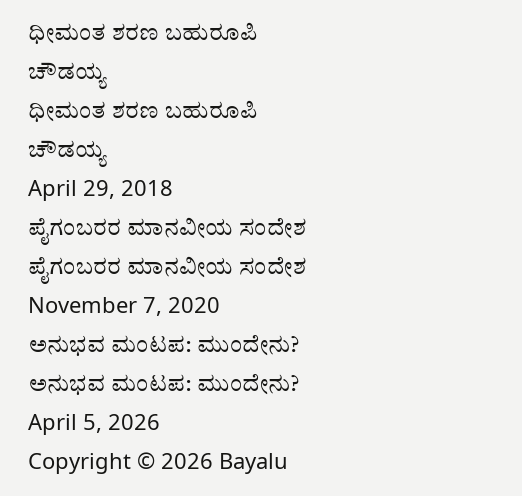ಧೀಮಂತ ಶರಣ ಬಹುರೂಪಿ ಚೌಡಯ್ಯ
ಧೀಮಂತ ಶರಣ ಬಹುರೂಪಿ ಚೌಡಯ್ಯ
April 29, 2018
ಪೈಗಂಬರರ ಮಾನವೀಯ ಸಂದೇಶ
ಪೈಗಂಬರರ ಮಾನವೀಯ ಸಂದೇಶ
November 7, 2020
ಅನುಭವ ಮಂಟಪ: ಮುಂದೇನು?
ಅನುಭವ ಮಂಟಪ: ಮುಂದೇನು?
April 5, 2026
Copyright © 2026 Bayalu